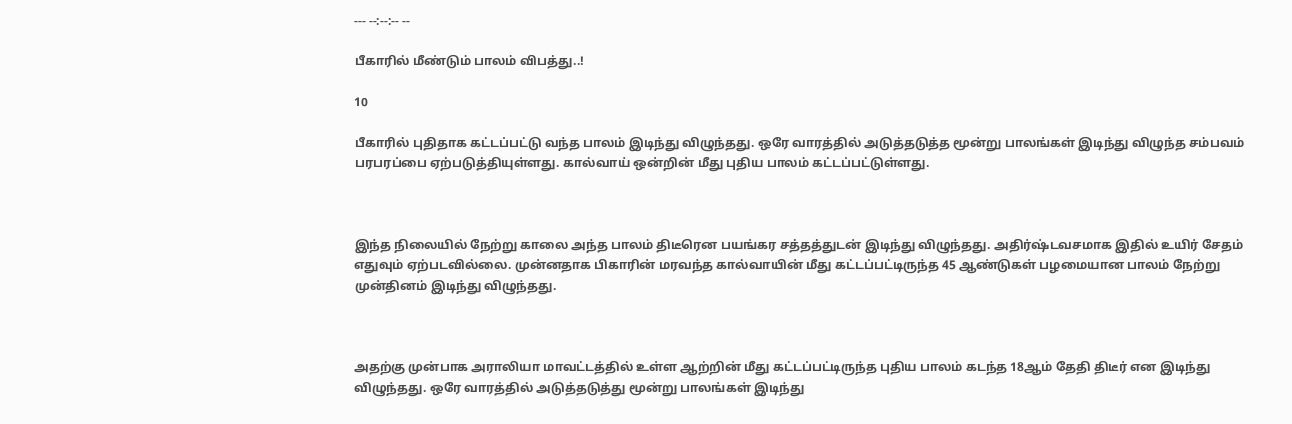--- --:--:-- --

பீகாரில் மீண்டும் பாலம் விபத்து..!

10

பீகாரில் புதிதாக கட்டப்பட்டு வந்த பாலம் இடிந்து விழுந்தது. ஒரே வாரத்தில் அடுத்தடுத்த மூன்று பாலங்கள் இடிந்து விழுந்த சம்பவம் பரபரப்பை ஏற்படுத்தியுள்ளது. கால்வாய் ஒன்றின் மீது புதிய பாலம் கட்டப்பட்டுள்ளது.



இந்த நிலையில் நேற்று காலை அந்த பாலம் திடீரென பயங்கர சத்தத்துடன் இடிந்து விழுந்தது. அதிர்ஷ்டவசமாக இதில் உயிர் சேதம் எதுவும் ஏற்படவில்லை. முன்னதாக பிகாரின் மரவந்த கால்வாயின் மீது கட்டப்பட்டிருந்த 45 ஆண்டுகள் பழமையான பாலம் நேற்று முன்தினம் இடிந்து விழுந்தது.



அதற்கு முன்பாக அராலியா மாவட்டத்தில் உள்ள ஆற்றின் மீது கட்டப்பட்டிருந்த புதிய பாலம் கடந்த 18ஆம் தேதி திடீர் என இடிந்து விழுந்தது. ஒரே வாரத்தில் அடுத்தடுத்து மூன்று பாலங்கள் இடிந்து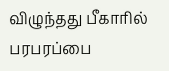விழுந்தது பீகாரில் பரபரப்பை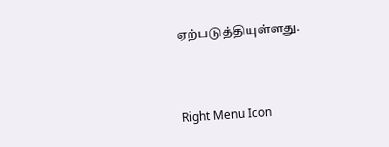ஏற்படுத்தியுள்ளது.



Right Menu Icon